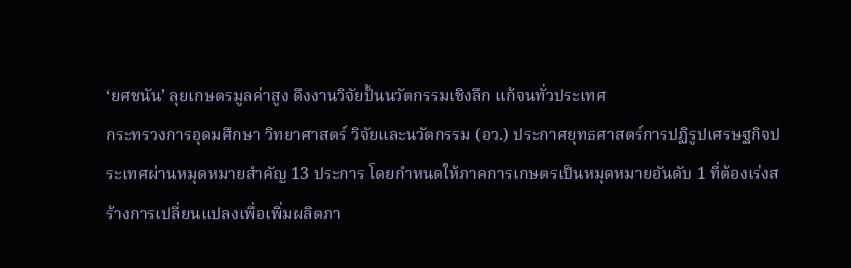‘ยศชนัน’ ลุยเกษตรมูลค่าสูง ดึงงานวิจัยปั้นนวัตกรรมเชิงลึก แก้จนทั่วประเทศ
กระทรวงการอุดมศึกษา วิทยาศาสตร์ วิจัยและนวัตกรรม (อว.) ประกาศยุทธศาสตร์การปฏิรูปเศรษฐกิจประเทศผ่านหมุดหมายสำคัญ 13 ประการ โดยกำหนดให้ภาคการเกษตรเป็นหมุดหมายอันดับ 1 ที่ต้องเร่งสร้างการเปลี่ยนแปลงเพื่อเพิ่มผลิตภา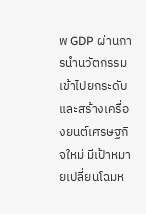พ GDP ผ่านการนำนวัตกรรมเข้าไปยกระดับและสร้างเครื่องยนต์เศรษฐกิจใหม่ มีเป้าหมายเปลี่ยนโฉมห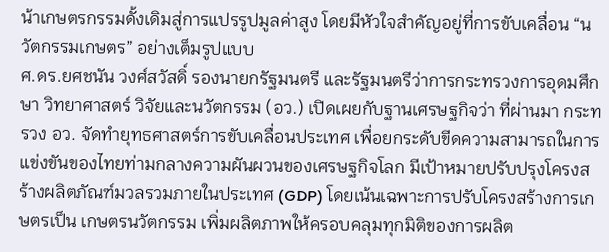น้าเกษตรกรรมดั้งเดิมสู่การแปรรูปมูลค่าสูง โดยมีหัวใจสำคัญอยู่ที่การขับเคลื่อน “นวัตกรรมเกษตร” อย่างเต็มรูปแบบ
ศ.ดร.ยศชนัน วงศ์สวัสดิ์ รองนายกรัฐมนตรี และรัฐมนตรีว่าการกระทรวงการอุดมศึกษา วิทยาศาสตร์ วิจัยและนวัตกรรม (อว.) เปิดเผยกับฐานเศรษฐกิจว่า ที่ผ่านมา กระทรวง อว. จัดทำยุทธศาสตร์การขับเคลื่อนประเทศ เพื่อยกระดับขีดความสามารถในการแข่งขันของไทยท่ามกลางความผันผวนของเศรษฐกิจโลก มีเป้าหมายปรับปรุงโครงสร้างผลิตภัณฑ์มวลรวมภายในประเทศ (GDP) โดยเน้นเฉพาะการปรับโครงสร้างการเกษตรเป็น เกษตรนวัตกรรม เพิ่มผลิตภาพให้ครอบคลุมทุกมิติของการผลิต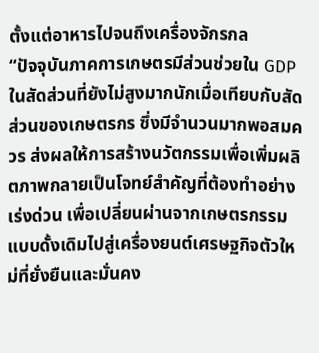ตั้งแต่อาหารไปจนถึงเครื่องจักรกล
“ปัจจุบันภาคการเกษตรมีส่วนช่วยใน GDP ในสัดส่วนที่ยังไม่สูงมากนักเมื่อเทียบกับสัดส่วนของเกษตรกร ซึ่งมีจำนวนมากพอสมควร ส่งผลให้การสร้างนวัตกรรมเพื่อเพิ่มผลิตภาพกลายเป็นโจทย์สำคัญที่ต้องทำอย่างเร่งด่วน เพื่อเปลี่ยนผ่านจากเกษตรกรรมแบบดั้งเดิมไปสู่เครื่องยนต์เศรษฐกิจตัวใหม่ที่ยั่งยืนและมั่นคง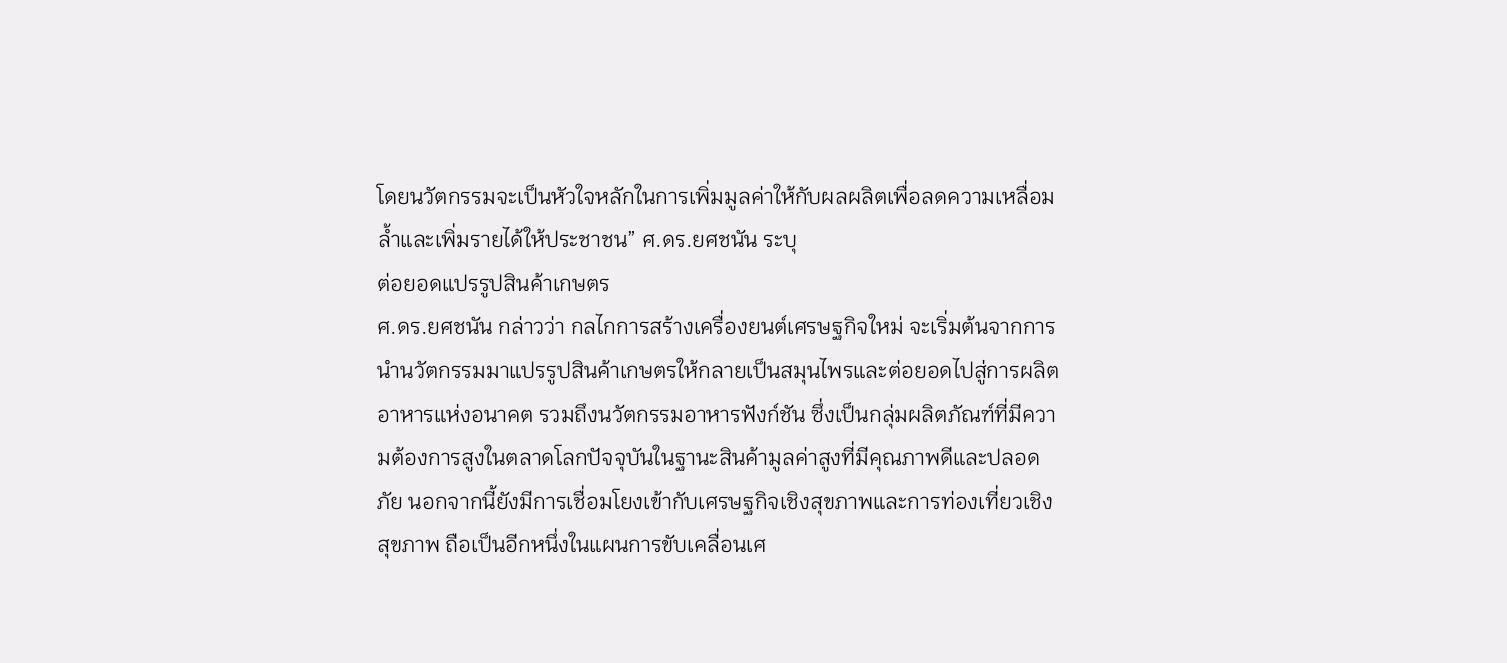โดยนวัตกรรมจะเป็นหัวใจหลักในการเพิ่มมูลค่าให้กับผลผลิตเพื่อลดความเหลื่อมลํ้าและเพิ่มรายได้ให้ประชาชน” ศ.ดร.ยศชนัน ระบุ
ต่อยอดแปรรูปสินค้าเกษตร
ศ.ดร.ยศชนัน กล่าวว่า กลไกการสร้างเครื่องยนต์เศรษฐกิจใหม่ จะเริ่มต้นจากการนำนวัตกรรมมาแปรรูปสินค้าเกษตรให้กลายเป็นสมุนไพรและต่อยอดไปสู่การผลิตอาหารแห่งอนาคต รวมถึงนวัตกรรมอาหารฟังก์ชัน ซึ่งเป็นกลุ่มผลิตภัณฑ์ที่มีความต้องการสูงในตลาดโลกปัจจุบันในฐานะสินค้ามูลค่าสูงที่มีคุณภาพดีและปลอดภัย นอกจากนี้ยังมีการเชื่อมโยงเข้ากับเศรษฐกิจเชิงสุขภาพและการท่องเที่ยวเชิงสุขภาพ ถือเป็นอีกหนึ่งในแผนการขับเคลื่อนเศ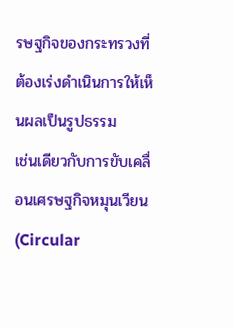รษฐกิจของกระทรวงที่ต้องเร่งดำเนินการให้เห็นผลเป็นรูปธรรม
เช่นเดียวกับการขับเคลื่อนเศรษฐกิจหมุนเวียน (Circular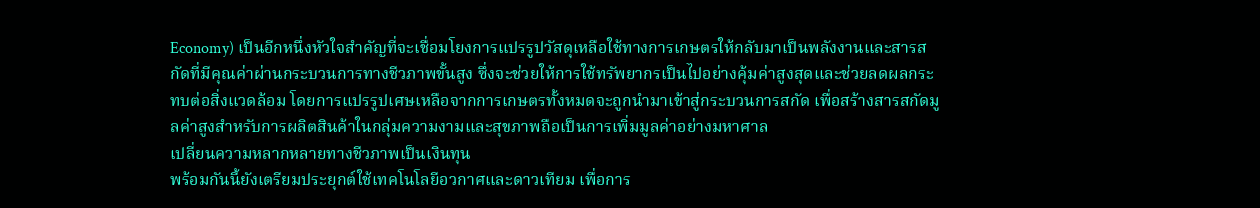Economy) เป็นอีกหนึ่งหัวใจสำคัญที่จะเชื่อมโยงการแปรรูปวัสดุเหลือใช้ทางการเกษตรให้กลับมาเป็นพลังงานและสารสกัดที่มีคุณค่าผ่านกระบวนการทางชีวภาพขั้นสูง ซึ่งจะช่วยให้การใช้ทรัพยากรเป็นไปอย่างคุ้มค่าสูงสุดและช่วยลดผลกระทบต่อสิ่งแวดล้อม โดยการแปรรูปเศษเหลือจากการเกษตรทั้งหมดจะถูกนำมาเข้าสู่กระบวนการสกัด เพื่อสร้างสารสกัดมูลค่าสูงสำหรับการผลิตสินค้าในกลุ่มความงามและสุขภาพถือเป็นการเพิ่มมูลค่าอย่างมหาศาล
เปลี่ยนความหลากหลายทางชีวภาพเป็นเงินทุน
พร้อมกันนี้ยังเตรียมประยุกต์ใช้เทคโนโลยีอวกาศและดาวเทียม เพื่อการ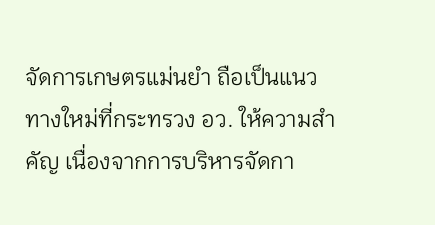จัดการเกษตรแม่นยำ ถือเป็นแนวทางใหม่ที่กระทรวง อว. ให้ความสำคัญ เนื่องจากการบริหารจัดกา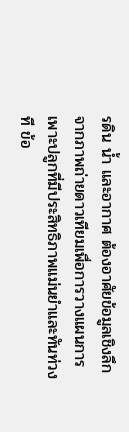รดิน นํ้า และอากาศ ต้องอาศัยข้อมูลเชิงลึกจากภาพถ่ายดาวเทียมเพื่อการวางแผนการเพาะปลูกที่มีประสิทธิภาพแม่นยำและทันท่วงที ข้อ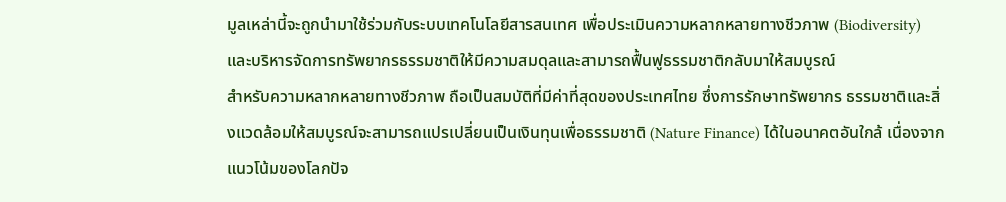มูลเหล่านี้จะถูกนำมาใช้ร่วมกับระบบเทคโนโลยีสารสนเทศ เพื่อประเมินความหลากหลายทางชีวภาพ (Biodiversity) และบริหารจัดการทรัพยากรธรรมชาติให้มีความสมดุลและสามารถฟื้นฟูธรรมชาติกลับมาให้สมบูรณ์
สำหรับความหลากหลายทางชีวภาพ ถือเป็นสมบัติที่มีค่าที่สุดของประเทศไทย ซึ่งการรักษาทรัพยากร ธรรมชาติและสิ่งแวดล้อมให้สมบูรณ์จะสามารถแปรเปลี่ยนเป็นเงินทุนเพื่อธรรมชาติ (Nature Finance) ได้ในอนาคตอันใกล้ เนื่องจากแนวโน้มของโลกปัจ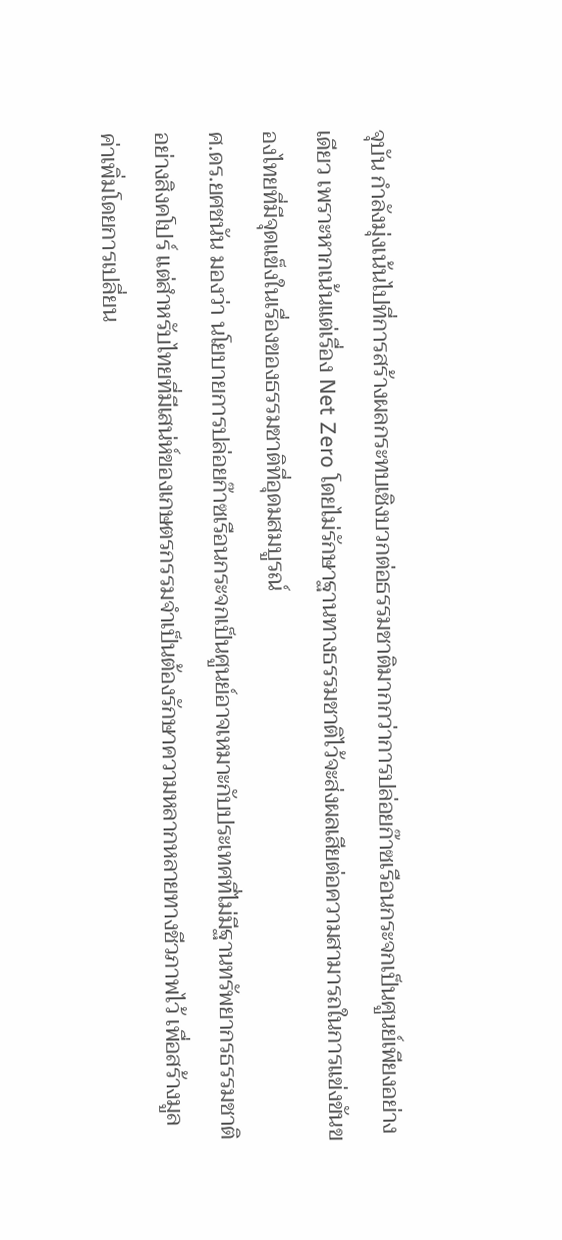จุบัน กำลังมุ่งเน้นไปที่การสร้างผลกระทบเชิงบวกต่อธรรมชาติมากกว่าการปล่อยก๊าซเรือนกระจกเป็นศูนย์เพียงอย่างเดียว เพราะหากเน้นแต่เรื่อง Net Zero โดยไม่รักษาฐานทางธรรมชาติไว้จะส่งผลเสียต่อความสามารถในการแข่งขันของไทยที่มีจุดแข็งในเรื่องของธรรมชาติที่อุดมสมบูรณ์
ศ.ดร.ยศชนัน มองว่า นโยบายการปล่อยก๊าซเรือนกระจกเป็นศูนย์อาจเหมาะกับประเทศที่ไม่มีฐานทรัพยากรธรรมชาติอย่างสิงคโปร์ แต่สำหรับไทยที่มีเสน่ห์ของเกษตรกรรมจำเป็นต้องรักษาความหลากหลายทางชีวภาพไว้ เพื่อสร้างมูลค่าเพิ่มโดยการเปลี่ยน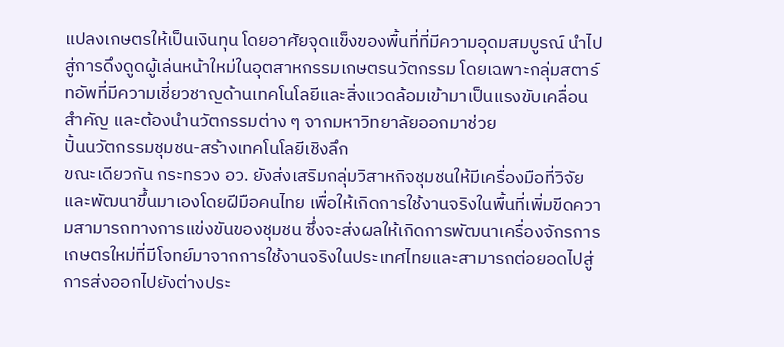แปลงเกษตรให้เป็นเงินทุน โดยอาศัยจุดแข็งของพื้นที่ที่มีความอุดมสมบูรณ์ นำไปสู่การดึงดูดผู้เล่นหน้าใหม่ในอุตสาหกรรมเกษตรนวัตกรรม โดยเฉพาะกลุ่มสตาร์ทอัพที่มีความเชี่ยวชาญด้านเทคโนโลยีและสิ่งแวดล้อมเข้ามาเป็นแรงขับเคลื่อนสำคัญ และต้องนำนวัตกรรมต่าง ๆ จากมหาวิทยาลัยออกมาช่วย
ปั้นนวัตกรรมชุมชน-สร้างเทคโนโลยีเชิงลึก
ขณะเดียวกัน กระทรวง อว. ยังส่งเสริมกลุ่มวิสาหกิจชุมชนให้มีเครื่องมือที่วิจัยและพัฒนาขึ้นมาเองโดยฝีมือคนไทย เพื่อให้เกิดการใช้งานจริงในพื้นที่เพิ่มขีดความสามารถทางการแข่งขันของชุมชน ซึ่งจะส่งผลให้เกิดการพัฒนาเครื่องจักรการเกษตรใหม่ที่มีโจทย์มาจากการใช้งานจริงในประเทศไทยและสามารถต่อยอดไปสู่การส่งออกไปยังต่างประ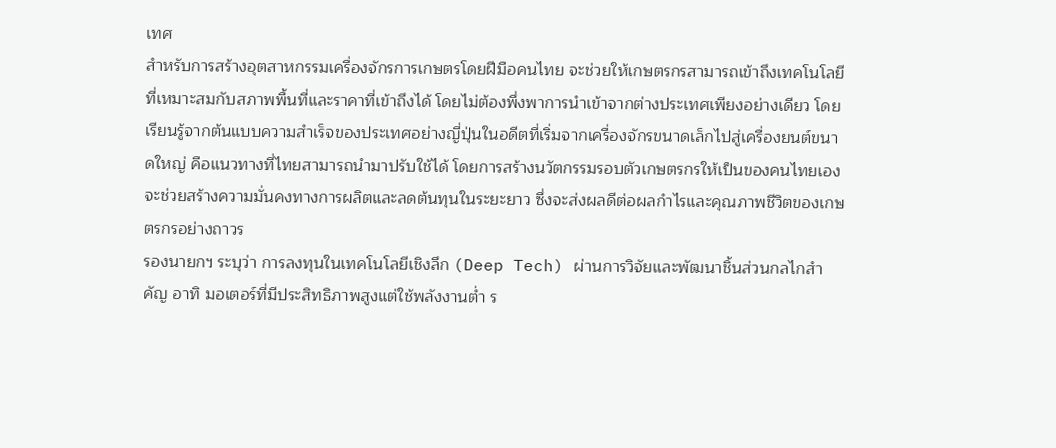เทศ
สำหรับการสร้างอุตสาหกรรมเครื่องจักรการเกษตรโดยฝีมือคนไทย จะช่วยให้เกษตรกรสามารถเข้าถึงเทคโนโลยีที่เหมาะสมกับสภาพพื้นที่และราคาที่เข้าถึงได้ โดยไม่ต้องพึ่งพาการนำเข้าจากต่างประเทศเพียงอย่างเดียว โดยเรียนรู้จากต้นแบบความสำเร็จของประเทศอย่างญี่ปุ่นในอดีตที่เริ่มจากเครื่องจักรขนาดเล็กไปสู่เครื่องยนต์ขนาดใหญ่ คือแนวทางที่ไทยสามารถนำมาปรับใช้ได้ โดยการสร้างนวัตกรรมรอบตัวเกษตรกรให้เป็นของคนไทยเองจะช่วยสร้างความมั่นคงทางการผลิตและลดต้นทุนในระยะยาว ซึ่งจะส่งผลดีต่อผลกำไรและคุณภาพชีวิตของเกษตรกรอย่างถาวร
รองนายกฯ ระบุว่า การลงทุนในเทคโนโลยีเชิงลึก (Deep Tech) ผ่านการวิจัยและพัฒนาชิ้นส่วนกลไกสำคัญ อาทิ มอเตอร์ที่มีประสิทธิภาพสูงแต่ใช้พลังงานตํ่า ร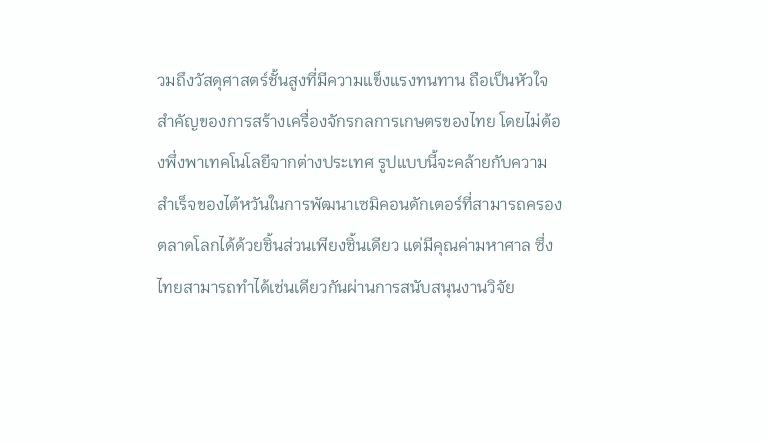วมถึงวัสดุศาสตร์ชั้นสูงที่มีความแข็งแรงทนทาน ถือเป็นหัวใจสำคัญของการสร้างเครื่องจักรกลการเกษตรของไทย โดยไม่ต้องพึ่งพาเทคโนโลยีจากต่างประเทศ รูปแบบนี้จะคล้ายกับความสำเร็จของไต้หวันในการพัฒนาเซมิคอนดักเตอร์ที่สามารถครองตลาดโลกได้ด้วยชิ้นส่วนเพียงชิ้นเดียว แต่มีคุณค่ามหาศาล ซึ่งไทยสามารถทำได้เช่นเดียวกันผ่านการสนับสนุนงานวิจัย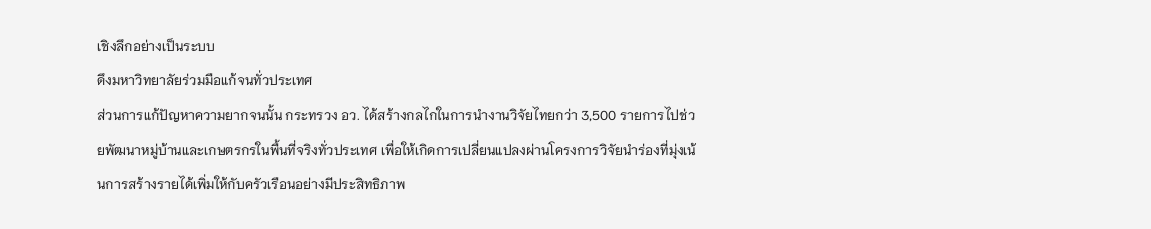เชิงลึกอย่างเป็นระบบ
ดึงมหาวิทยาลัยร่วมมือแก้จนทั่วประเทศ
ส่วนการแก้ปัญหาความยากจนนั้น กระทรวง อว. ได้สร้างกลไกในการนำงานวิจัยไทยกว่า 3,500 รายการไปช่วยพัฒนาหมู่บ้านและเกษตรกรในพื้นที่จริงทั่วประเทศ เพื่อให้เกิดการเปลี่ยนแปลงผ่านโครงการวิจัยนำร่องที่มุ่งเน้นการสร้างรายได้เพิ่มให้กับครัวเรือนอย่างมีประสิทธิภาพ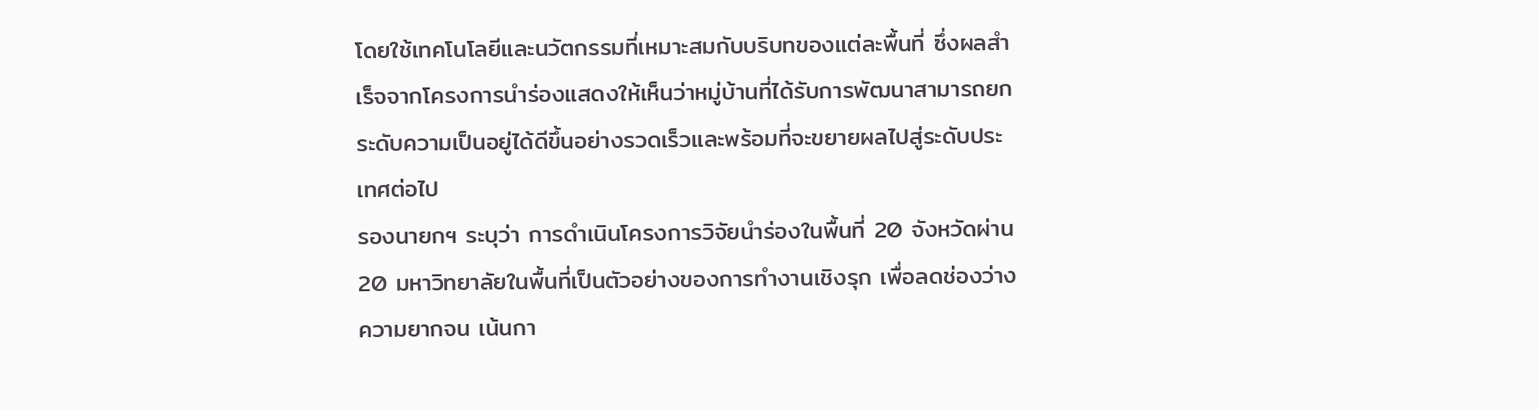โดยใช้เทคโนโลยีและนวัตกรรมที่เหมาะสมกับบริบทของแต่ละพื้นที่ ซึ่งผลสำเร็จจากโครงการนำร่องแสดงให้เห็นว่าหมู่บ้านที่ได้รับการพัฒนาสามารถยกระดับความเป็นอยู่ได้ดีขึ้นอย่างรวดเร็วและพร้อมที่จะขยายผลไปสู่ระดับประเทศต่อไป
รองนายกฯ ระบุว่า การดำเนินโครงการวิจัยนำร่องในพื้นที่ 20 จังหวัดผ่าน 20 มหาวิทยาลัยในพื้นที่เป็นตัวอย่างของการทำงานเชิงรุก เพื่อลดช่องว่างความยากจน เน้นกา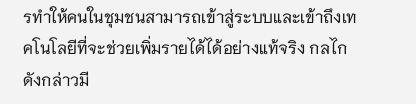รทำให้คนในชุมชนสามารถเข้าสู่ระบบและเข้าถึงเทคโนโลยีที่จะช่วยเพิ่มรายได้ได้อย่างแท้จริง กลไกดังกล่าวมี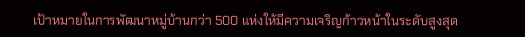เป้าหมายในการพัฒนาหมู่บ้านกว่า 500 แห่งให้มีความเจริญก้าวหน้าในระดับสูงสุด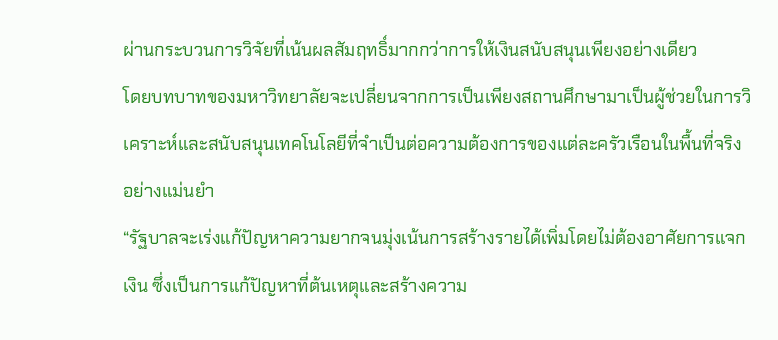ผ่านกระบวนการวิจัยที่เน้นผลสัมฤทธิ์มากกว่าการให้เงินสนับสนุนเพียงอย่างเดียว
โดยบทบาทของมหาวิทยาลัยจะเปลี่ยนจากการเป็นเพียงสถานศึกษามาเป็นผู้ช่วยในการวิเคราะห์และสนับสนุนเทคโนโลยีที่จำเป็นต่อความต้องการของแต่ละครัวเรือนในพื้นที่จริงอย่างแม่นยำ
“รัฐบาลจะเร่งแก้ปัญหาความยากจนมุ่งเน้นการสร้างรายได้เพิ่มโดยไม่ต้องอาศัยการแจกเงิน ซึ่งเป็นการแก้ปัญหาที่ต้นเหตุและสร้างความ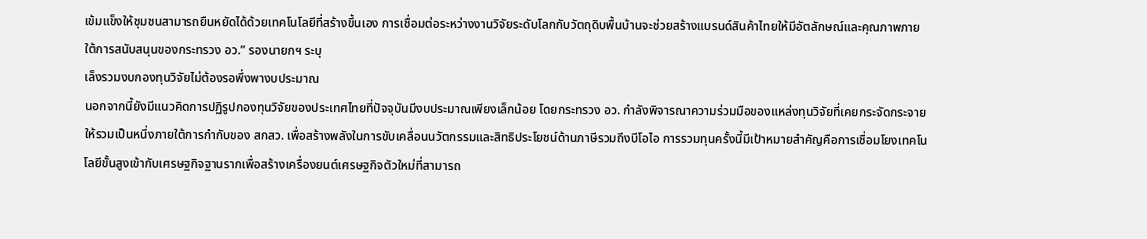เข้มแข็งให้ชุมชนสามารถยืนหยัดได้ด้วยเทคโนโลยีที่สร้างขึ้นเอง การเชื่อมต่อระหว่างงานวิจัยระดับโลกกับวัตถุดิบพื้นบ้านจะช่วยสร้างแบรนด์สินค้าไทยให้มีอัตลักษณ์และคุณภาพภายใต้การสนับสนุนของกระทรวง อว.” รองนายกฯ ระบุ
เล็งรวมงบกองทุนวิจัยไม่ต้องรอพึ่งพางบประมาณ
นอกจากนี้ยังมีแนวคิดการปฏิรูปกองทุนวิจัยของประเทศไทยที่ปัจจุบันมีงบประมาณเพียงเล็กน้อย โดยกระทรวง อว. กำลังพิจารณาความร่วมมือของแหล่งทุนวิจัยที่เคยกระจัดกระจายให้รวมเป็นหนึ่งภายใต้การกำกับของ สกสว. เพื่อสร้างพลังในการขับเคลื่อนนวัตกรรมและสิทธิประโยชน์ด้านภาษีรวมถึงบีโอไอ การรวมทุนครั้งนี้มีเป้าหมายสำคัญคือการเชื่อมโยงเทคโนโลยีขั้นสูงเข้ากับเศรษฐกิจฐานรากเพื่อสร้างเครื่องยนต์เศรษฐกิจตัวใหม่ที่สามารถ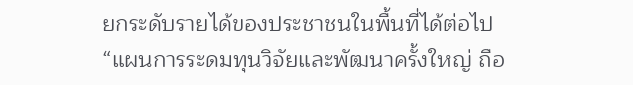ยกระดับรายได้ของประชาชนในพื้นที่ได้ต่อไป
“แผนการระดมทุนวิจัยและพัฒนาครั้งใหญ่ ถือ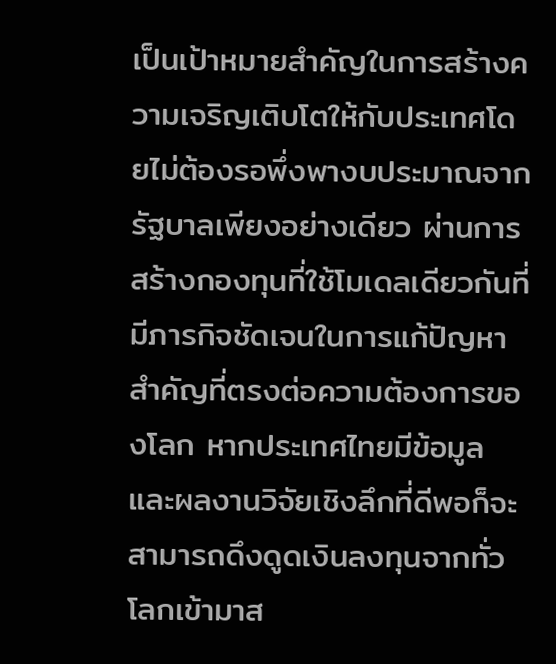เป็นเป้าหมายสำคัญในการสร้างความเจริญเติบโตให้กับประเทศโดยไม่ต้องรอพึ่งพางบประมาณจากรัฐบาลเพียงอย่างเดียว ผ่านการสร้างกองทุนที่ใช้โมเดลเดียวกันที่มีภารกิจชัดเจนในการแก้ปัญหาสำคัญที่ตรงต่อความต้องการของโลก หากประเทศไทยมีข้อมูลและผลงานวิจัยเชิงลึกที่ดีพอก็จะสามารถดึงดูดเงินลงทุนจากทั่วโลกเข้ามาส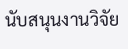นับสนุนงานวิจัย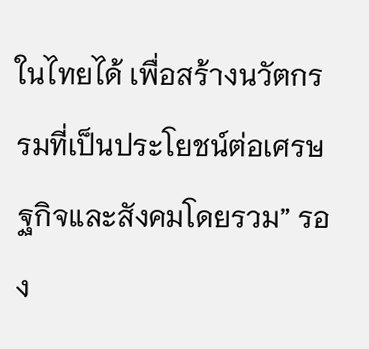ในไทยได้ เพื่อสร้างนวัตกรรมที่เป็นประโยชน์ต่อเศรษฐกิจและสังคมโดยรวม” รอง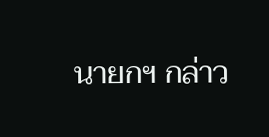นายกฯ กล่าว